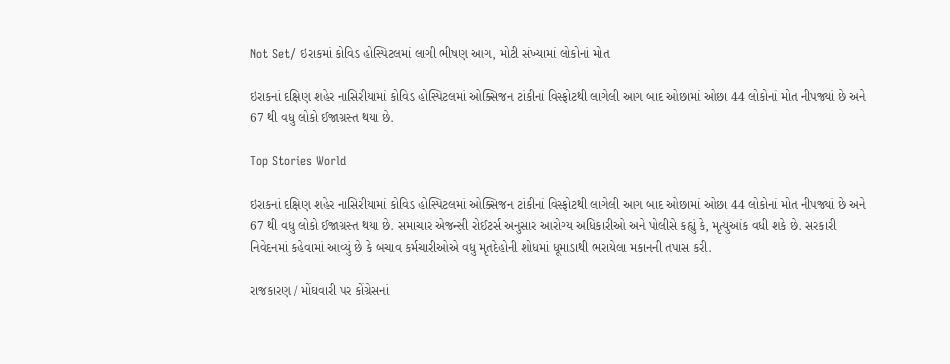Not Set/ ઇરાકમાં કોવિડ હોસ્પિટલમાં લાગી ભીષણ આગ, મોટી સંખ્યામાં લોકોનાં મોત

ઇરાકનાં દક્ષિણ શહેર નાસિરીયામાં કોવિડ હોસ્પિટલમાં ઓક્સિજન ટાંકીનાં વિસ્ફોટથી લાગેલી આગ બાદ ઓછામાં ઓછા 44 લોકોનાં મોત નીપજ્યાં છે અને 67 થી વધુ લોકો ઈજાગ્રસ્ત થયા છે.

Top Stories World

ઇરાકનાં દક્ષિણ શહેર નાસિરીયામાં કોવિડ હોસ્પિટલમાં ઓક્સિજન ટાંકીનાં વિસ્ફોટથી લાગેલી આગ બાદ ઓછામાં ઓછા 44 લોકોનાં મોત નીપજ્યાં છે અને 67 થી વધુ લોકો ઈજાગ્રસ્ત થયા છે. સમાચાર એજન્સી રોઈટર્સ અનુસાર આરોગ્ય અધિકારીઓ અને પોલીસે કહ્યું કે, મૃત્યુઆંક વધી શકે છે. સરકારી નિવેદનમાં કહેવામાં આવ્યું છે કે બચાવ કર્મચારીઓએ વધુ મૃતદેહોની શોધમાં ધૂમાડાથી ભરાયેલા મકાનની તપાસ કરી.

રાજકારણ / મોંઘવારી પર કોંગ્રેસનાં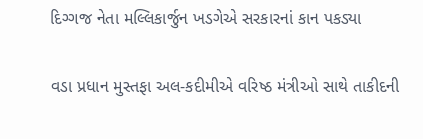દિગ્ગજ નેતા મલ્લિકાર્જુન ખડગેએ સરકારનાં કાન પકડ્યા

વડા પ્રધાન મુસ્તફા અલ-કદીમીએ વરિષ્ઠ મંત્રીઓ સાથે તાકીદની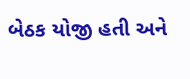બેઠક યોજી હતી અને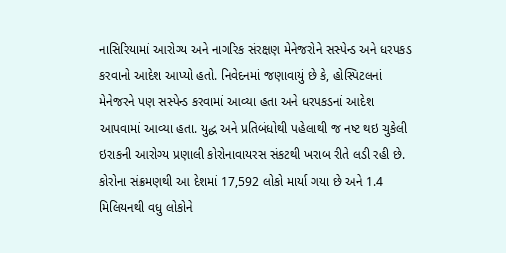નાસિરિયામાં આરોગ્ય અને નાગરિક સંરક્ષણ મેનેજરોને સસ્પેન્ડ અને ધરપકડ કરવાનો આદેશ આપ્યો હતો. નિવેદનમાં જણાવાયું છે કે, હોસ્પિટલનાં મેનેજરને પણ સસ્પેન્ડ કરવામાં આવ્યા હતા અને ધરપકડનાં આદેશ આપવામાં આવ્યા હતા. યુદ્ધ અને પ્રતિબંધોથી પહેલાથી જ નષ્ટ થઇ ચુકેલી ઇરાકની આરોગ્ય પ્રણાલી કોરોનાવાયરસ સંકટથી ખરાબ રીતે લડી રહી છે. કોરોના સંક્રમણથી આ દેશમાં 17,592 લોકો માર્યા ગયા છે અને 1.4 મિલિયનથી વધુ લોકોને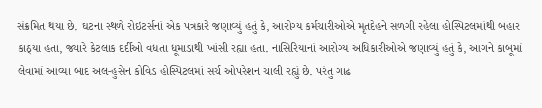સંક્રમિત થયા છે. ઘટના સ્થળે રોઇટર્સનાં એક પત્રકારે જણાવ્યું હતું કે, આરોગ્ય કર્મચારીઓએ મૃતદેહને સળગી રહેલા હોસ્પિટલમાંથી બહાર કાઠ્યા હતા, જ્યારે કેટલાક દર્દીઓ વધતા ધૂમાડાથી ખાંસી રહ્યા હતા. નાસિરિયાનાં આરોગ્ય અધિકારીઓએ જણાવ્યું હતું કે, આગને કાબૂમાં લેવામાં આવ્યા બાદ અલ-હુસેન કોવિડ હોસ્પિટલમાં સર્ચ ઓપરેશન ચાલી રહ્યું છે. પરંતુ ગાઢ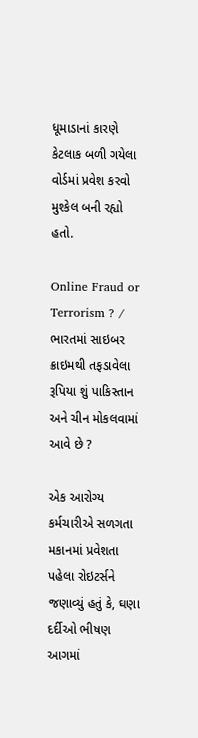ધૂમાડાનાં કારણે કેટલાક બળી ગયેલા વોર્ડમાં પ્રવેશ કરવો મુશ્કેલ બની રહ્યો હતો.

Online Fraud or Terrorism ? / ભારતમાં સાઇબર ક્રાઇમથી તફડાવેલા રૂપિયા શું પાકિસ્તાન અને ચીન મોકલવામાં આવે છે ?

એક આરોગ્ય કર્મચારીએ સળગતા મકાનમાં પ્રવેશતા પહેલા રોઇટર્સને જણાવ્યું હતું કે, ઘણા દર્દીઓ ભીષણ આગમાં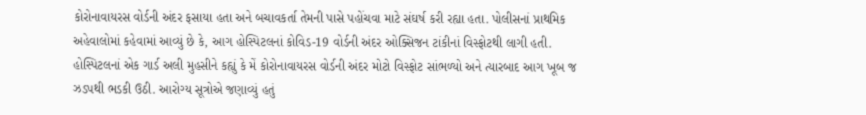કોરોનાવાયરસ વોર્ડની અંદર ફસાયા હતા અને બચાવકર્તા તેમની પાસે પહોંચવા માટે સંઘર્ષ કરી રહ્યા હતા. પોલીસનાં પ્રાથમિક અહેવાલોમાં કહેવામાં આવ્યું છે કે, આગ હોસ્પિટલનાં કોવિડ-19 વોર્ડની અંદર ઓક્સિજન ટાંકીનાં વિસ્ફોટથી લાગી હતી. હોસ્પિટલનાં એક ગાર્ડ અલી મુહસીને કહ્યું કે મેં કોરોનાવાયરસ વોર્ડની અંદર મોટો વિસ્ફોટ સાંભળ્યો અને ત્યારબાદ આગ ખૂબ જ ઝડપથી ભડકી ઉઠી. આરોગ્ય સૂત્રોએ જણાવ્યું હતું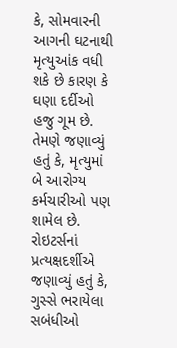કે, સોમવારની આગની ઘટનાથી મૃત્યુઆંક વધી શકે છે કારણ કે ઘણા દર્દીઓ હજુ ગૂમ છે. તેમણે જણાવ્યું હતું કે, મૃત્યુમાં બે આરોગ્ય કર્મચારીઓ પણ શામેલ છે. રોઇટર્સનાં પ્રત્યક્ષદર્શીએ જણાવ્યું હતું કે, ગુસ્સે ભરાયેલા સબંધીઓ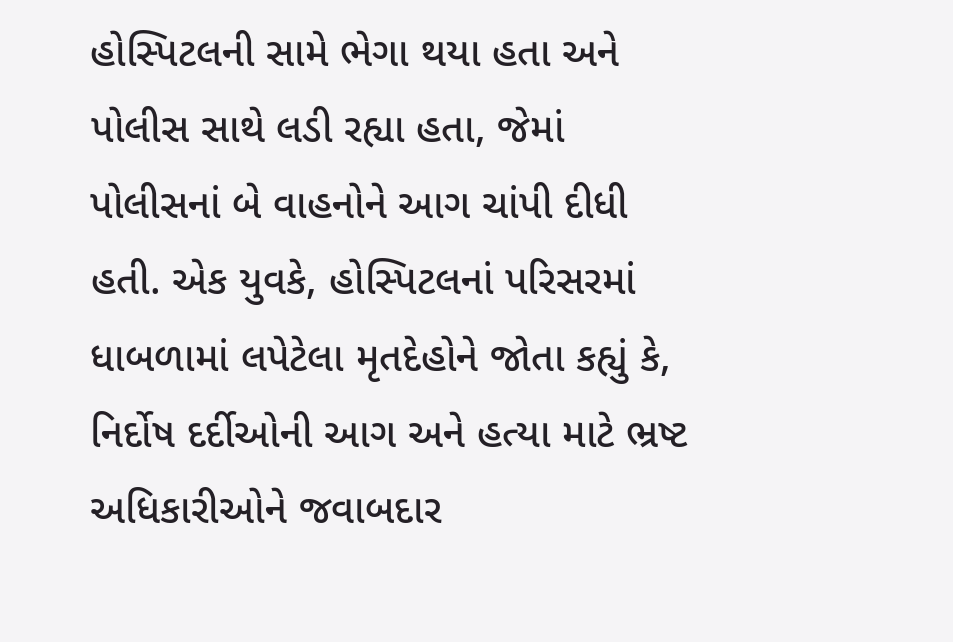હોસ્પિટલની સામે ભેગા થયા હતા અને પોલીસ સાથે લડી રહ્યા હતા, જેમાં પોલીસનાં બે વાહનોને આગ ચાંપી દીધી હતી. એક યુવકે, હોસ્પિટલનાં પરિસરમાં ધાબળામાં લપેટેલા મૃતદેહોને જોતા કહ્યું કે, નિર્દોષ દર્દીઓની આગ અને હત્યા માટે ભ્રષ્ટ અધિકારીઓને જવાબદાર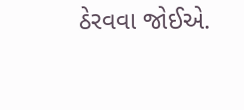ઠેરવવા જોઈએ.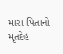મારા પિતાનો મૃતદેહ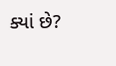ક્યાં છે?